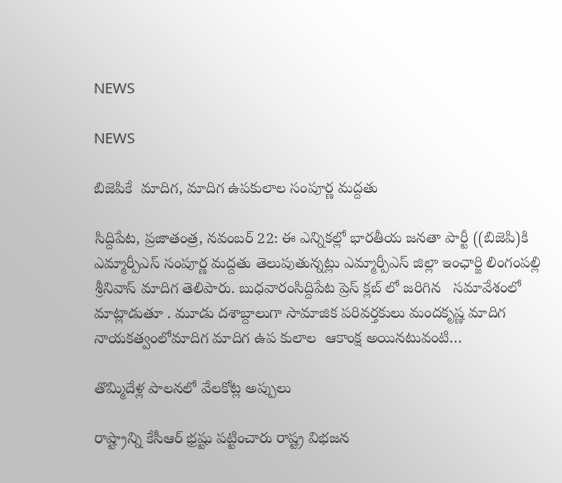NEWS

NEWS

బిజెపికే  మాదిగ, మాదిగ ఉపకులాల సంపూర్ణ మద్దతు

సిద్దిపేట, ప్రజాతంత్ర, నవంబర్ 22: ఈ ఎన్నికల్లో భారతీయ జనతా పార్టీ ((బిజెపి)కి ఎమ్మార్పీఎస్ సంపూర్ణ మద్దతు తెలుపుతున్నట్లు ఎమ్మార్పీఎస్ జిల్లా ఇంఛార్జి లింగంపల్లి శ్రీనివాస్ మాదిగ తెలిపారు. బుధవారంసిద్దిపేట ప్రెస్ క్లబ్ లో జరిగిన   సమావేశంలో మాట్లాడుతూ . మూడు దశాబ్దాలుగా సామాజిక పరివర్తకులు మందకృష్ణ మాదిగ  నాయకత్వంలోమాదిగ మాదిగ ఉప కులాల  ఆకాంక్ష అయినటువంటి…

తొమ్మిదేళ్ల పాలనలో వేలకోట్ల అప్పులు

రాష్ట్రాన్ని కేసీఆర్‌ ‌భ్రష్టు పట్టించారు రాష్ట్ర విభజన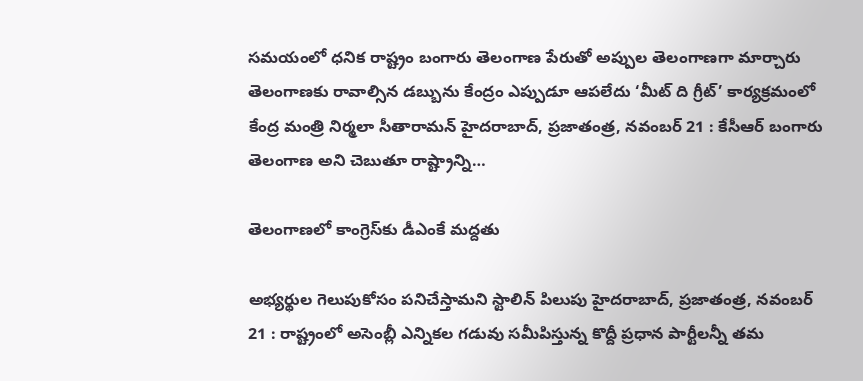సమయంలో ధనిక రాష్ట్రం బంగారు తెలంగాణ పేరుతో అప్పుల తెలంగాణగా మార్చారు తెలంగాణకు రావాల్సిన డబ్బును కేంద్రం ఎప్పుడూ ఆపలేదు ‘మీట్‌ ‌ది గ్రీట్‌’ కార్యక్రమంలో కేంద్ర మంత్రి నిర్మలా సీతారామన్‌ ‌హైదరాబాద్‌, ప్రజాతంత్ర, నవంబర్‌ 21 : కేసీఆర్‌ ‌బంగారు తెలంగాణ అని చెబుతూ రాష్ట్రాన్ని…

తెలంగాణలో కాంగ్రెస్‌కు డీఎంకే మద్దతు

అభ్యర్థుల గెలుపుకోసం పనిచేస్తామని స్టాలిన్‌ ‌పిలుపు హైదరాబాద్‌, ప్రజాతంత్ర, నవంబర్‌ 21 : రాష్ట్రంలో అసెంబ్లీ ఎన్నికల గడువు సమీపిస్తున్న కొద్దీ ప్రధాన పార్టీలన్నీ తమ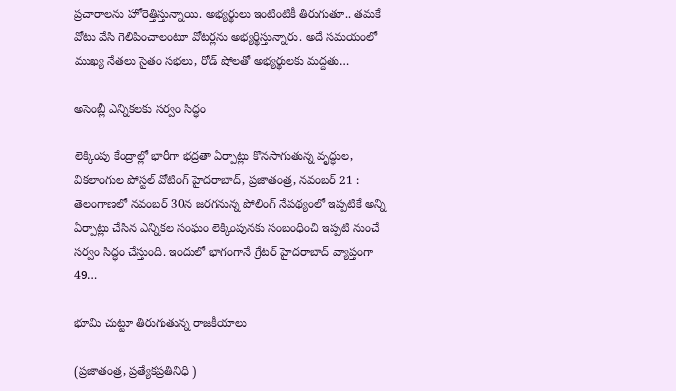ప్రచారాలను హోరెత్తిస్తున్నాయి. అభ్యర్థులు ఇంటింటికీ తిరుగుతూ.. తమకే వోటు వేసి గెలిపించాలంటూ వోటర్లను అభ్యర్థిస్తున్నారు. అదే సమయంలో ముఖ్య నేతలు సైతం సభలు, రోడ్‌ ‌షోలతో అభ్యర్థులకు మద్దతు…

అసెంబ్లీ ఎన్నికలకు సర్వం సిద్ధం

లెక్కింపు కేంద్రాల్లో భారీగా భద్రతా ఏర్పాట్లు కొనసాగుతున్న వృద్ధుల, వికలాంగుల పోస్టల్‌ ‌వోటింగ్‌ హైదరాబాద్‌, ప్రజాతంత్ర, నవంబర్‌ 21 : తెలంగాణలో నవంబర్‌ 30న జరగనున్న పోలింగ్‌ ‌నేపథ్యంలో ఇప్పటికే అన్ని ఏర్పాట్లు చేసిన ఎన్నికల సంఘం లెక్కింపునకు సంబంధించి ఇప్పటి నుంచే సర్వం సిద్ధం చేస్తుంది. ఇందులో భాగంగానే గ్రేటర్‌ ‌హైదరాబాద్‌ ‌వ్యాప్తంగా 49…

భూమి చుట్టూ తిరుగుతున్న రాజకీయాలు

(ప్రజాతంత్ర, ప్రత్యేకప్రతినిధి )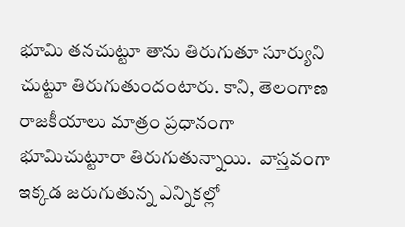భూమి తనచుట్టూ తాను తిరుగుతూ సూర్యుని చుట్టూ తిరుగుతుందంటారు. కాని, తెలంగాణ రాజకీయాలు మాత్రం ప్రధానంగా భూమిచుట్టూరా తిరుగుతున్నాయి.  వాస్తవంగా ఇక్కడ జరుగుతున్న ఎన్నికల్లో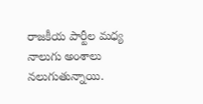రాజకీయ పార్టీల మధ్య నాలుగు అంశాలు నలుగుతున్నాయి.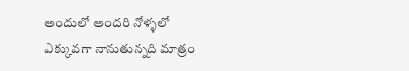అందులో అందరి నోళ్ళలో ఎక్కువగా నానుతున్నది మాత్రం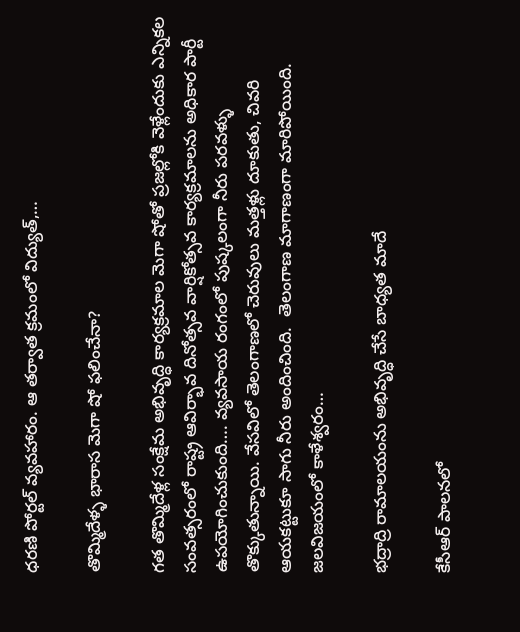ధరణి పోర్టల్‌ వ్యవహారం. ఆ తర్వాత క్రమంలో విద్యుత్‌,…

తొమ్మిదేళ్ళ భారాస మెగా షో ఫలించేనా?

గత తొమ్మిదేళ్ల సంక్షేమ అభివృద్ధి కార్యక్రమాల మెగా షోతో ప్రజల్లోకి వెళ్లేందుకు ఎన్నికల సంవత్సరంలో రాష్ట్ర ఆవిర్భావ దినోత్సవ వార్షికోత్సవ కార్యక్రమాలను అధికార పార్టీ ఉపయోగించుకుంది…. వ్యవసాయ రంగంలో పుష్కలంగా నీరు పరవళ్ళు తొక్కుతున్నాయి. వేసవిలో తెలంగాణలో చెరువులు మత్తళ్లు దూకుతు, చివరి ఆయకట్టుకూ సాగు నీరు అందించింది.  తెలంగాణ మాగాణంగా మారిపోయింది. జలవిజయంలో కాళేశ్వరం…

భద్రాద్రి రామాలయంను అభివృద్ధి చేసే బాధ్యత మాదే

కేసీఆర్‌ పాలనలో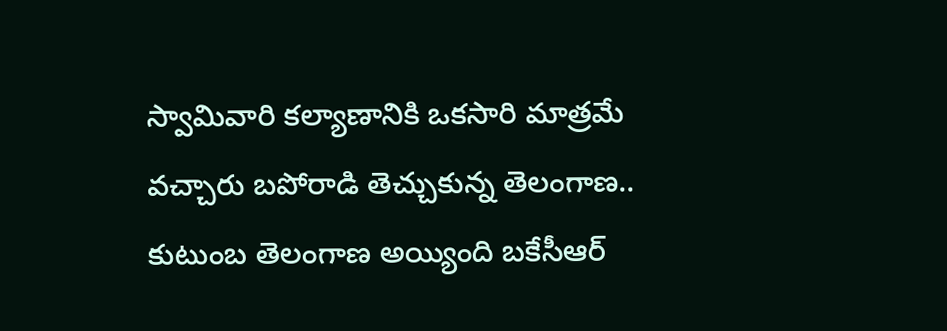స్వామివారి కల్యాణానికి ఒకసారి మాత్రమే వచ్చారు బపోరాడి తెచ్చుకున్న తెలంగాణ.. కుటుంబ తెలంగాణ అయ్యింది బకేసీఆర్‌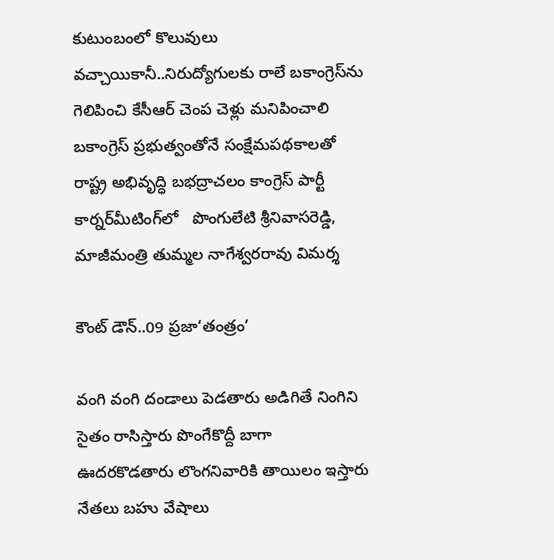కుటుంబంలో కొలువులు వచ్చాయికానీ..నిరుద్యోగులకు రాలే బకాంగ్రెస్‌ను గెలిపించి కేసీఆర్‌ చెంప చెళ్లు మనిపించాలి బకాంగ్రెస్‌ ప్రభుత్వంతోనే సంక్షేమపథకాలతో రాష్ట్ర అభివృద్ధి బభద్రాచలం కాంగ్రెస్‌ పార్టీ కార్నర్‌మీటింగ్‌లో   పొంగులేటి శ్రీనివాసరెడ్డి, మాజీమంత్రి తుమ్మల నాగేశ్వరరావు విమర్శ

కౌంట్‌ ‌డౌన్‌..09 ప్రజా‘తంత్రం’

వంగి వంగి దండాలు పెడతారు అడిగితే నింగిని సైతం రాసిస్తారు పొంగేకొద్దీ బాగా ఊదరకొడతారు లొంగనివారికి తాయిలం ఇస్తారు నేతలు బహు వేషాలు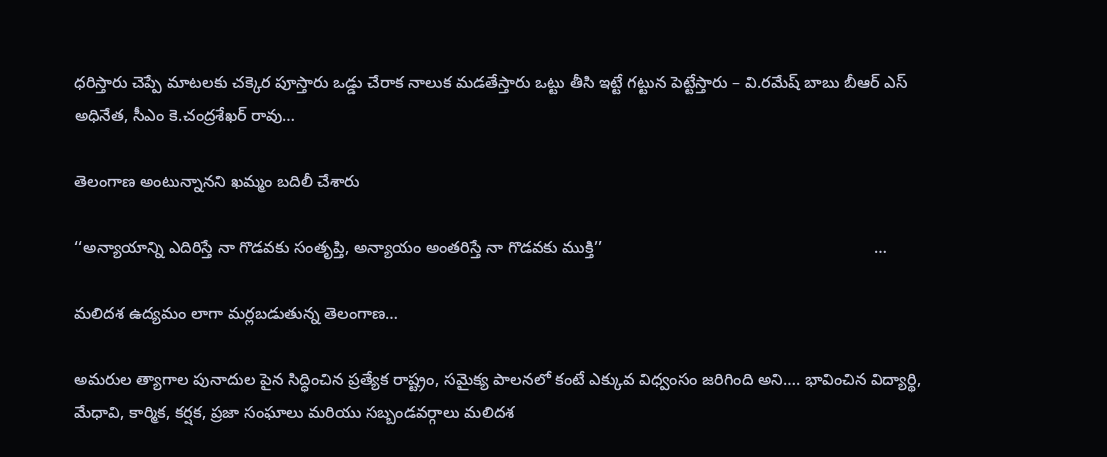ధరిస్తారు చెప్పే మాటలకు చక్కెర పూస్తారు ఒడ్డు చేరాక నాలుక మడతేస్తారు ఒట్టు తీసి ఇట్టే గట్టున పెట్టేస్తారు – వి.రమేష్‌ ‌బాబు బీఆర్‌ ఎస్‌ అధినేత, సీఎం కె.చంద్రశేఖర్‌ ‌రావు…

తెలంగాణ అంటున్నానని ఖమ్మం బదిలీ చేశారు

‘‘అన్యాయాన్ని ఎదిరిస్తే నా గొడవకు సంతృప్తి, అన్యాయం అంతరిస్తే నా గొడవకు ముక్తి’’                                                            …

మలిదశ ఉద్యమం లాగా మర్లబడుతున్న తెలంగాణ…

అమరుల త్యాగాల పునాదుల పైన సిద్ధించిన ప్రత్యేక రాష్ట్రం, సమైక్య పాలనలో కంటే ఎక్కువ విధ్వంసం జరిగింది అని…. భావించిన విద్యార్థి, మేధావి, కార్మిక, కర్షక, ప్రజా సంఘాలు మరియు సబ్బండవర్గాలు మలిదశ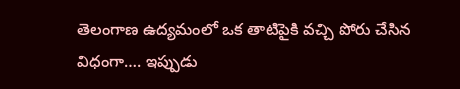తెలంగాణ ఉద్యమంలో ఒక తాటిపైకి వచ్చి పోరు చేసిన విధంగా…. ఇప్పుడు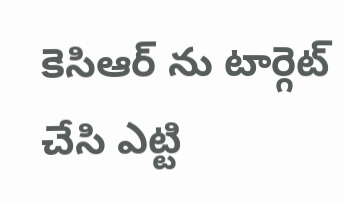కెసిఆర్‌ ను టార్గెట్‌ చేసి ఎట్టి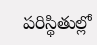పరిస్థితుల్లో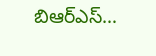బిఆర్‌ఎస్‌…